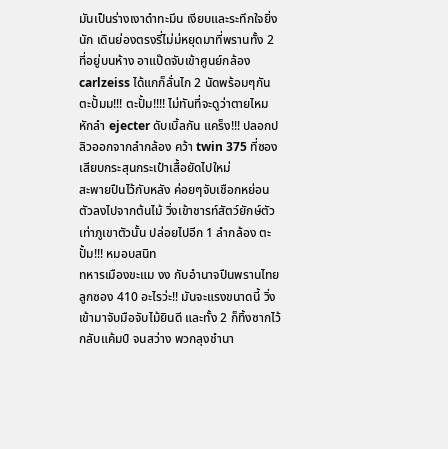มันเป็นร่างเงาดำทะมึน เงียบและระทึกใจยิ่งนัก เดินย่องตรงรี่ไม่ม่หยุดมาที่พรานทั้ง 2 ที่อยู่บนห้าง อาแป๊ดจับเข้าศูนย์กล้อง carlzeiss ได้แกก็ลั่นไก 2 นัดพร้อมๆกัน
ตะปั้มม!!! ตะปั้ม!!!! ไม่ทันที่จะดูว่าตายไหม หักลำ ejecter ดับเบิ้ลกัน แคร็ง!!! ปลอกปลิวออกจากลำกล้อง คว้า twin 375 ที่ซองเสียบกระสุนกระเป๋าเสื้อยัดไปใหม่
สะพายปืนไว้กับหลัง ค่อยๆจับเชือกหย่อนตัวลงไปจากต้นไม้ วิ่งเข้าชารท์สัตว์ยักษ์ตัวเท่าภูเขาตัวนั้น ปล่อยไปอีก 1 ลำกล้อง ตะปั้ม!!! หมอบสนิท
ทหารเมืองขะแม งง กับอำนาจปืนพรานไทย ลูกซอง 410 อะไรว่ะ!! มันจะแรงขนาดนี้ วิ่งเข้ามาจับมือจับไม้ยินดี และทั้ง 2 ก็ทิ้งซากไว้
กลับแค้มป์ จนสว่าง พวกลุงชำนา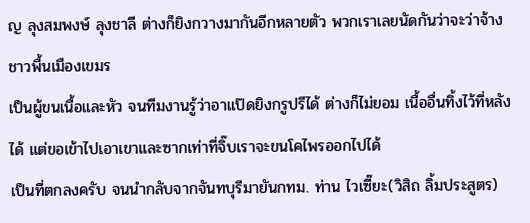ญ ลุงสมพงษ์ ลุงชาลี ต่างก็ยิงกวางมากันอีกหลายตัว พวกเราเลยนัดกันว่าจะว่าจ้างชาวพื้นเมืองเขมร
เป็นผู้ขนเนื้อและหัว จนทีมงานรู้ว่าอาแป๊ดยิงกรูปรีได้ ต่างก็ไม่ยอม เนื้ออื่นทิ้งไว้ที่หลังได้ แต่ขอเข้าไปเอาเขาและซากเท่าที่จิ๊บเราจะขนโคไพรออกไปได้
เป็นที่ตกลงครับ จนนำกลับจากจันทบุรีมายันกทม. ท่าน ไวเซี๊ยะ(วิสิถ ลิ้มประสูตร)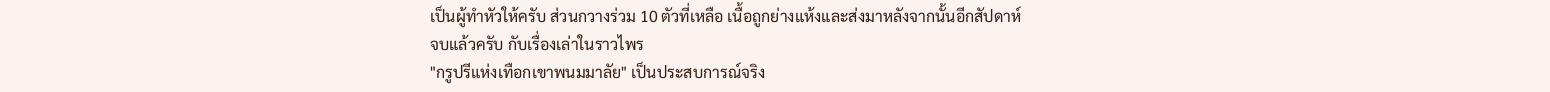เป็นผู้ทำหัวให้ครับ ส่วนกวางร่วม 10 ตัวที่เหลือ เนื้อถูกย่างแห้งและส่งมาหลังจากนั้นอีกสัปดาห์
จบแล้วครับ กับเรื่องเล่าในราวไพร
"กรูปรีแห่งเทือกเขาพนมมาลัย" เป็นประสบการณ์จริง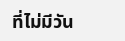ที่ไม่มีวัน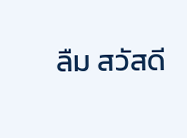ลืม สวัสดี